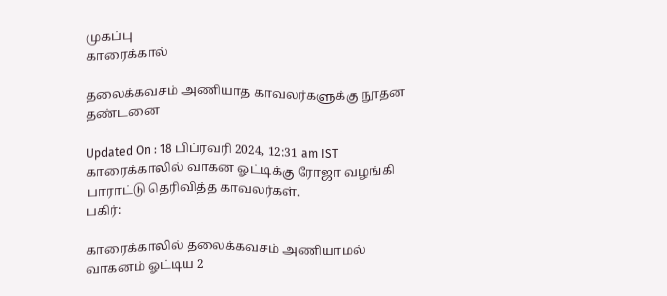முகப்பு
காரைக்கால்

தலைக்கவசம் அணியாத காவலர்களுக்கு நூதன தண்டனை

Updated On : 18 பிப்ரவரி 2024, 12:31 am IST
காரைக்காலில் வாகன ஓட்டிக்கு ரோஜா வழங்கி பாராட்டு தெரிவித்த காவலர்கள்.
பகிர்:

காரைக்காலில் தலைக்கவசம் அணியாமல் வாகனம் ஓட்டிய 2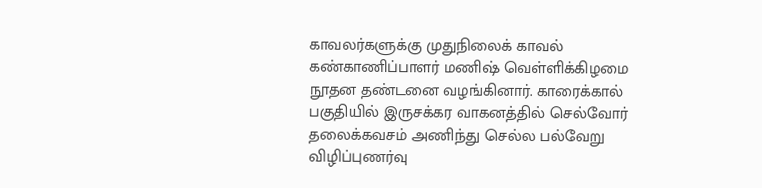காவலர்களுக்கு முதுநிலைக் காவல் கண்காணிப்பாளர் மணிஷ் வெள்ளிக்கிழமை நூதன தண்டனை வழங்கினார். காரைக்கால் பகுதியில் இருசக்கர வாகனத்தில் செல்வோர் தலைக்கவசம் அணிந்து செல்ல பல்வேறு விழிப்புணர்வு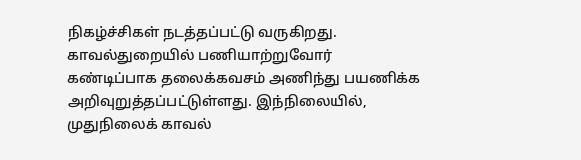நிகழ்ச்சிகள் நடத்தப்பட்டு வருகிறது. காவல்துறையில் பணியாற்றுவோர் கண்டிப்பாக தலைக்கவசம் அணிந்து பயணிக்க அறிவுறுத்தப்பட்டுள்ளது. இந்நிலையில், முதுநிலைக் காவல்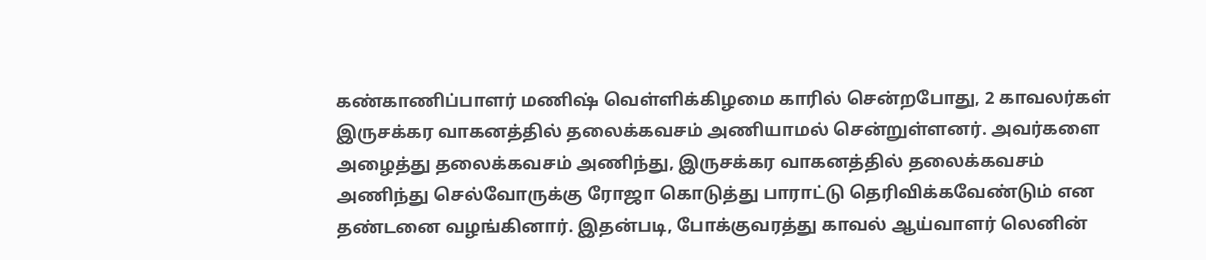கண்காணிப்பாளர் மணிஷ் வெள்ளிக்கிழமை காரில் சென்றபோது, 2 காவலர்கள் இருசக்கர வாகனத்தில் தலைக்கவசம் அணியாமல் சென்றுள்ளனர். அவர்களை அழைத்து தலைக்கவசம் அணிந்து, இருசக்கர வாகனத்தில் தலைக்கவசம் அணிந்து செல்வோருக்கு ரோஜா கொடுத்து பாராட்டு தெரிவிக்கவேண்டும் என தண்டனை வழங்கினார். இதன்படி, போக்குவரத்து காவல் ஆய்வாளர் லெனின்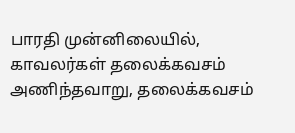பாரதி முன்னிலையில், காவலர்கள் தலைக்கவசம் அணிந்தவாறு, தலைக்கவசம்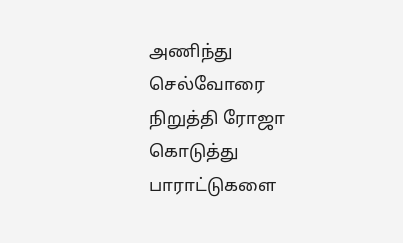அணிந்து செல்வோரை நிறுத்தி ரோஜா கொடுத்து பாராட்டுகளை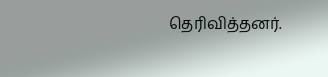தெரிவித்தனர்.